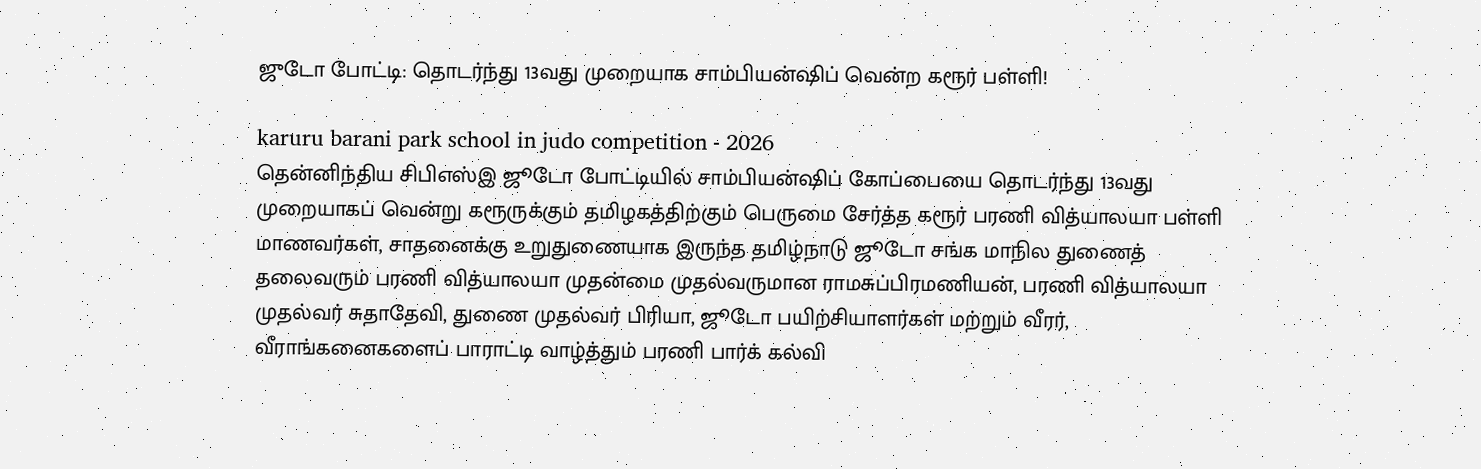ஜுடோ போட்டி: தொடர்ந்து 13வது முறையாக சாம்பியன்ஷிப் வென்ற கரூர் பள்ளி!

karuru barani park school in judo competition - 2026
தென்னிந்திய சிபிஎஸ்இ ஜூடோ போட்டியில் சாம்பியன்ஷிப் கோப்பையை தொடர்ந்து 13வது முறையாகப் வென்று கரூருக்கும் தமிழகத்திற்கும் பெருமை சேர்த்த கரூர் பரணி வித்யாலயா பள்ளி மாணவர்கள், சாதனைக்கு உறுதுணையாக இருந்த தமிழ்நாடு ஜூடோ சங்க மாநில துணைத் தலைவரும் பரணி வித்யாலயா முதன்மை முதல்வருமான ராமசுப்பிரமணியன், பரணி வித்யாலயா முதல்வர் சுதாதேவி, துணை முதல்வர் பிரியா, ஜூடோ பயிற்சியாளர்கள் மற்றும் வீரர், வீராங்கனைகளைப் பாராட்டி வாழ்த்தும் பரணி பார்க் கல்வி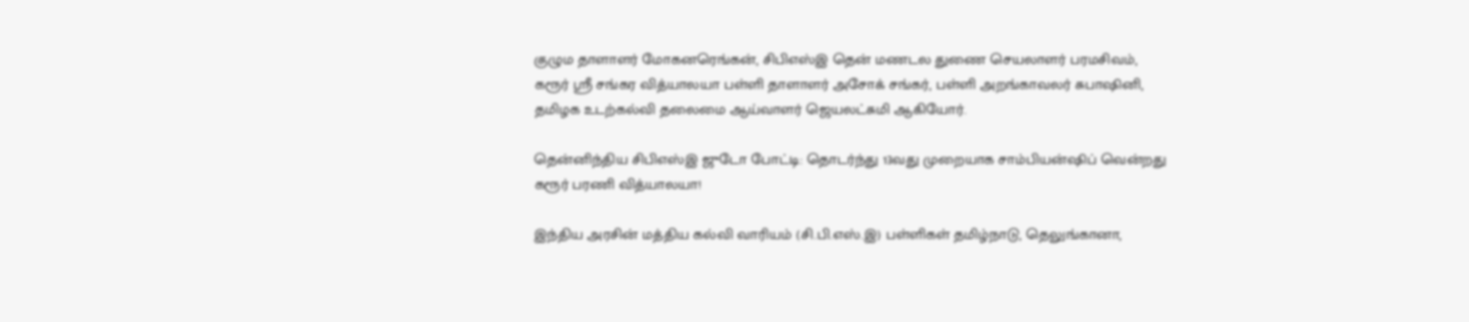குழும தாளாளர் மோகனரெங்கன், சிபிஎஸ்இ தென் மணடல துணை செயலாளர் பரமசிவம், கரூர் ஸ்ரீ சங்கர வித்யாலயா பள்ளி தாளாளர் அசோக் சங்கர், பள்ளி அறங்காவலர் சுபாஷினி, தமிழக உடற்கல்வி தலைமை ஆய்வாளர் ஜெயலட்சுமி ஆகியோர்.

தென்னிந்திய சிபிஎஸ்இ ஜுடோ போட்டி: தொடர்ந்து 13வது முறையாக சாம்பியன்ஷிப் வென்றது கரூர் பரணி வித்யாலயா!

இந்திய அரசின் மத்திய கல்வி வாரியம் (சி.பி.எஸ்.இ) பள்ளிகள் தமிழ்நாடு, தெலுங்கானா,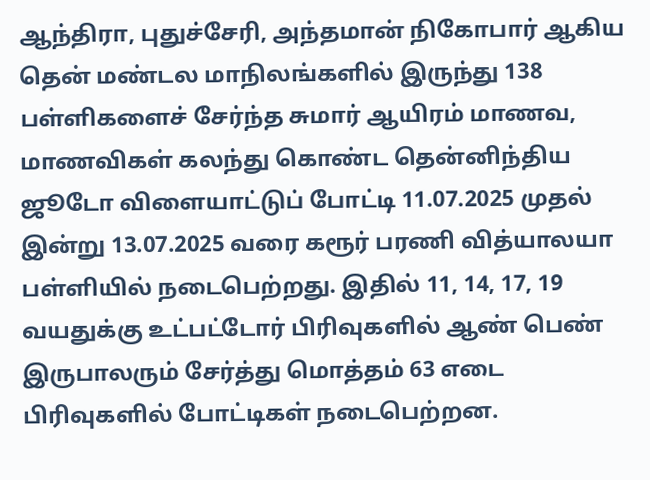ஆந்திரா, புதுச்சேரி, அந்தமான் நிகோபார் ஆகிய தென் மண்டல மாநிலங்களில் இருந்து 138 பள்ளிகளைச் சேர்ந்த சுமார் ஆயிரம் மாணவ, மாணவிகள் கலந்து கொண்ட தென்னிந்திய ஜூடோ விளையாட்டுப் போட்டி 11.07.2025 முதல் இன்று 13.07.2025 வரை கரூர் பரணி வித்யாலயா பள்ளியில் நடைபெற்றது. இதில் 11, 14, 17, 19 வயதுக்கு உட்பட்டோர் பிரிவுகளில் ஆண் பெண் இருபாலரும் சேர்த்து மொத்தம் 63 எடை பிரிவுகளில் போட்டிகள் நடைபெற்றன.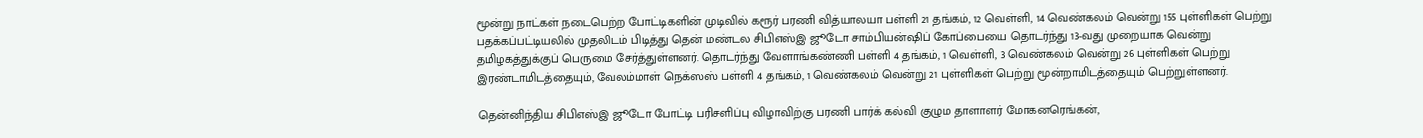மூன்று நாட்கள் நடைபெற்ற போட்டிகளின் முடிவில் கரூர் பரணி வித்யாலயா பள்ளி 21 தங்கம், 12 வெள்ளி, 14 வெண்கலம் வென்று 155 புள்ளிகள் பெற்று பதக்கப்பட்டியலில் முதலிடம் பிடித்து தென் மண்டல சிபிஎஸ்இ ஜூடோ சாம்பியன்ஷிப் கோப்பையை தொடர்ந்து 13-வது முறையாக வென்று தமிழகத்துக்குப் பெருமை சேர்த்துள்ளனர். தொடர்ந்து வேளாங்கண்ணி பள்ளி 4 தங்கம், 1 வெள்ளி, 3 வெண்கலம் வென்று 26 புள்ளிகள் பெற்று இரண்டாமிடத்தையும், வேலம்மாள் நெக்ஸஸ் பள்ளி 4 தங்கம், 1 வெண்கலம் வென்று 21 புள்ளிகள் பெற்று மூன்றாமிடத்தையும் பெற்றுள்ளனர்.

தென்னிந்திய சிபிஎஸ்இ ஜூடோ போட்டி பரிசளிப்பு விழாவிற்கு பரணி பார்க் கல்வி குழும தாளாளர் மோகனரெங்கன்,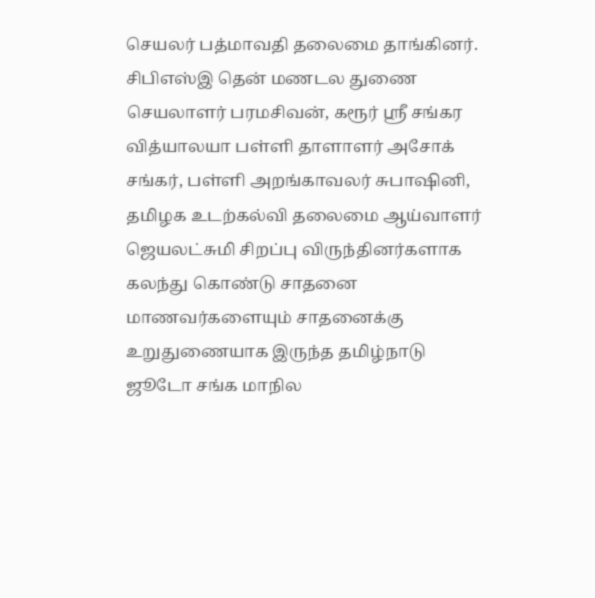செயலர் பத்மாவதி தலைமை தாங்கினர். சிபிஎஸ்இ தென் மணடல துணை செயலாளர் பரமசிவன், கரூர் ஸ்ரீ சங்கர வித்யாலயா பள்ளி தாளாளர் அசோக் சங்கர், பள்ளி அறங்காவலர் சுபாஷினி, தமிழக உடற்கல்வி தலைமை ஆய்வாளர் ஜெயலட்சுமி சிறப்பு விருந்தினர்களாக கலந்து கொண்டு சாதனை மாணவர்களையும் சாதனைக்கு உறுதுணையாக இருந்த தமிழ்நாடு ஜூடோ சங்க மாநில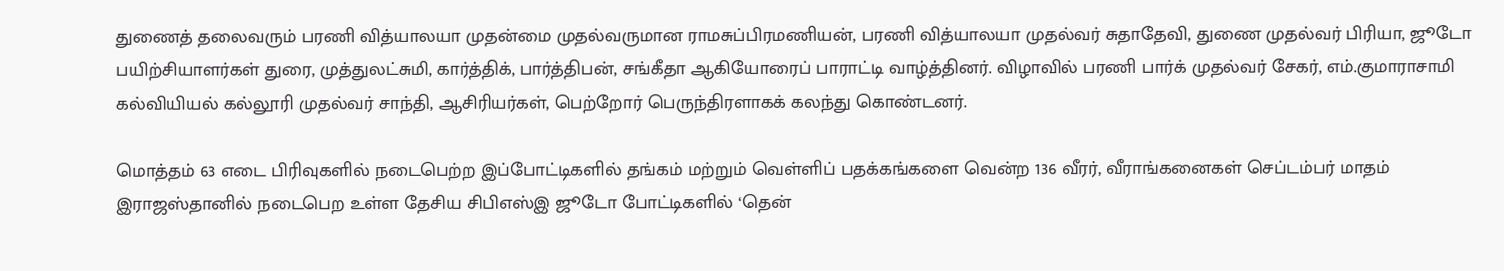துணைத் தலைவரும் பரணி வித்யாலயா முதன்மை முதல்வருமான ராமசுப்பிரமணியன், பரணி வித்யாலயா முதல்வர் சுதாதேவி, துணை முதல்வர் பிரியா, ஜூடோ பயிற்சியாளர்கள் துரை, முத்துலட்சுமி, கார்த்திக், பார்த்திபன், சங்கீதா ஆகியோரைப் பாராட்டி வாழ்த்தினர். விழாவில் பரணி பார்க் முதல்வர் சேகர், எம்.குமாராசாமி கல்வியியல் கல்லூரி முதல்வர் சாந்தி, ஆசிரியர்கள், பெற்றோர் பெருந்திரளாகக் கலந்து கொண்டனர்.

மொத்தம் 63 எடை பிரிவுகளில் நடைபெற்ற இப்போட்டிகளில் தங்கம் மற்றும் வெள்ளிப் பதக்கங்களை வென்ற 136 வீரர், வீராங்கனைகள் செப்டம்பர் மாதம் இராஜஸ்தானில் நடைபெற உள்ள தேசிய சிபிஎஸ்இ ஜூடோ போட்டிகளில் ‘தென்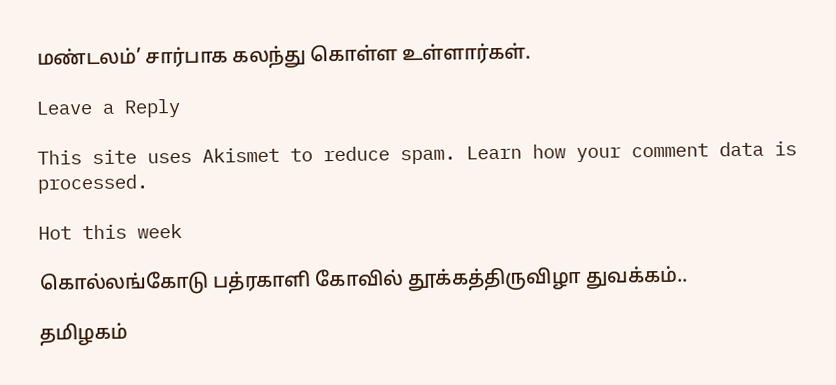மண்டலம்’ சார்பாக கலந்து கொள்ள உள்ளார்கள்.

Leave a Reply

This site uses Akismet to reduce spam. Learn how your comment data is processed.

Hot this week

கொல்லங்கோடு பத்ரகாளி கோவில் தூக்கத்திருவிழா துவக்கம்..

தமிழகம்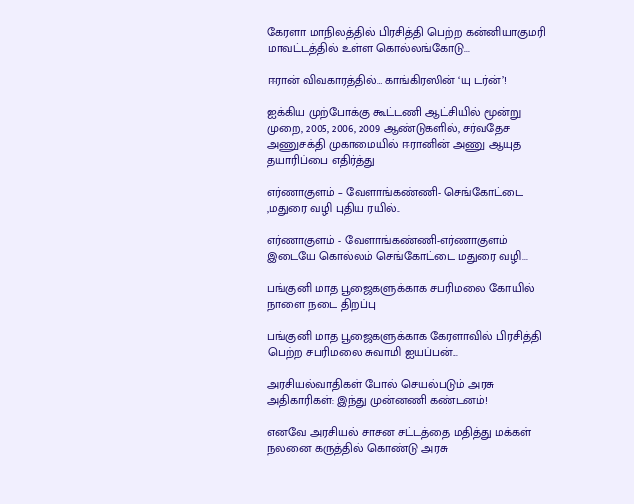கேரளா மாநிலத்தில் பிரசித்தி பெற்ற கன்னியாகுமரி மாவட்டத்தில் உள்ள கொல்லங்கோடு...

ஈரான் விவகாரத்தில்… காங்கிரஸின் ‘யு டர்ன்’!

ஐக்கிய முற்போக்கு கூட்டணி ஆட்சியில் மூன்று முறை, 2005, 2006, 2009 ஆண்டுகளில், சர்வதேச அணுசக்தி முகாமையில் ஈரானின் அணு ஆயுத தயாரிப்பை எதிர்த்து

எர்ணாகுளம் – வேளாங்கண்ணி- செங்கோட்டை ,மதுரை வழி புதிய ரயில்..

எர்ணாகுளம் - வேளாங்கண்ணி-எர்ணாகுளம் இடையே கொல்லம் செங்கோட்டை மதுரை வழி...

பங்குனி மாத பூஜைகளுக்காக சபரிமலை கோயில் நாளை நடை திறப்பு

பங்குனி மாத பூஜைகளுக்காக கேரளாவில் பிரசித்தி பெற்ற சபரிமலை சுவாமி ஐயப்பன்...

அரசியல்வாதிகள் போல் செயல்படும் அரசு அதிகாரிகள்: இந்து முன்னணி கண்டனம்!

எனவே அரசியல் சாசன சட்டத்தை மதித்து மக்கள் நலனை கருத்தில் கொண்டு அரசு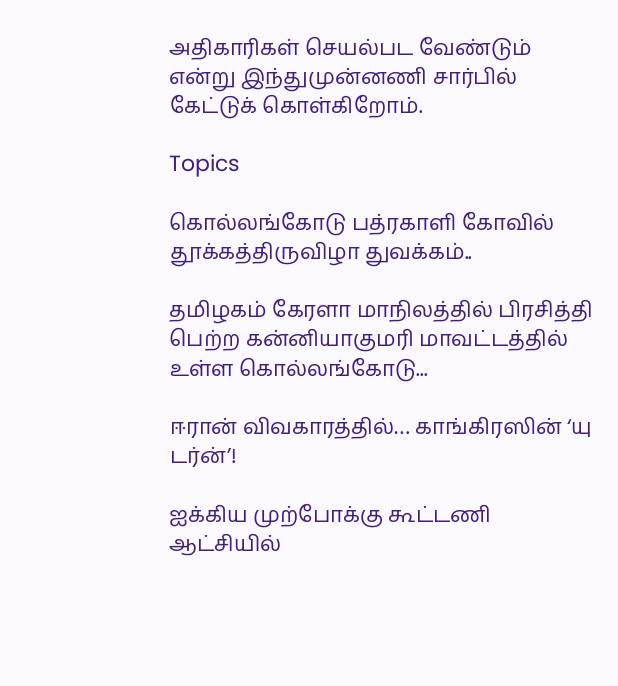அதிகாரிகள் செயல்பட வேண்டும் என்று இந்துமுன்னணி சார்பில் கேட்டுக் கொள்கிறோம்.

Topics

கொல்லங்கோடு பத்ரகாளி கோவில் தூக்கத்திருவிழா துவக்கம்..

தமிழகம் கேரளா மாநிலத்தில் பிரசித்தி பெற்ற கன்னியாகுமரி மாவட்டத்தில் உள்ள கொல்லங்கோடு...

ஈரான் விவகாரத்தில்… காங்கிரஸின் ‘யு டர்ன்’!

ஐக்கிய முற்போக்கு கூட்டணி ஆட்சியில்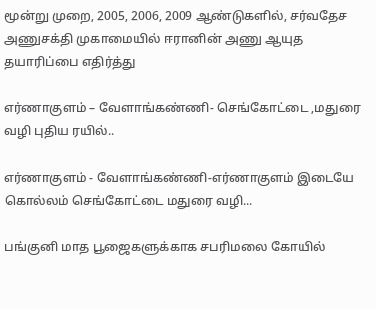மூன்று முறை, 2005, 2006, 2009 ஆண்டுகளில், சர்வதேச அணுசக்தி முகாமையில் ஈரானின் அணு ஆயுத தயாரிப்பை எதிர்த்து

எர்ணாகுளம் – வேளாங்கண்ணி- செங்கோட்டை ,மதுரை வழி புதிய ரயில்..

எர்ணாகுளம் - வேளாங்கண்ணி-எர்ணாகுளம் இடையே கொல்லம் செங்கோட்டை மதுரை வழி...

பங்குனி மாத பூஜைகளுக்காக சபரிமலை கோயில்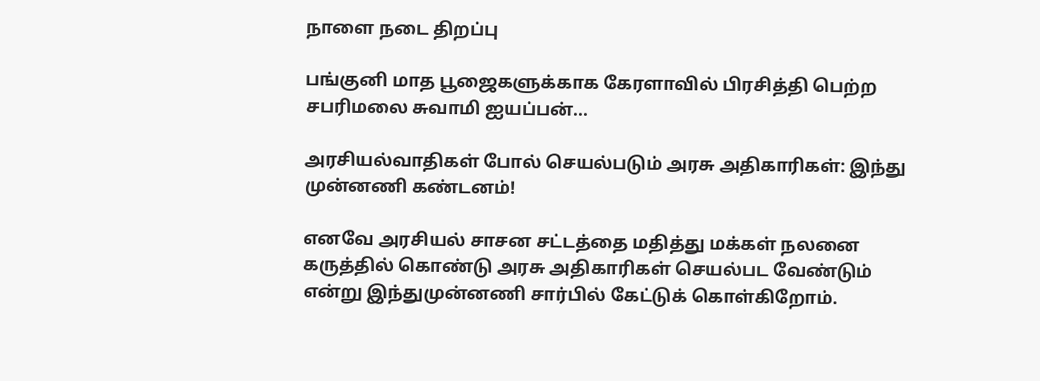நாளை நடை திறப்பு

பங்குனி மாத பூஜைகளுக்காக கேரளாவில் பிரசித்தி பெற்ற சபரிமலை சுவாமி ஐயப்பன்...

அரசியல்வாதிகள் போல் செயல்படும் அரசு அதிகாரிகள்: இந்து முன்னணி கண்டனம்!

எனவே அரசியல் சாசன சட்டத்தை மதித்து மக்கள் நலனை கருத்தில் கொண்டு அரசு அதிகாரிகள் செயல்பட வேண்டும் என்று இந்துமுன்னணி சார்பில் கேட்டுக் கொள்கிறோம்.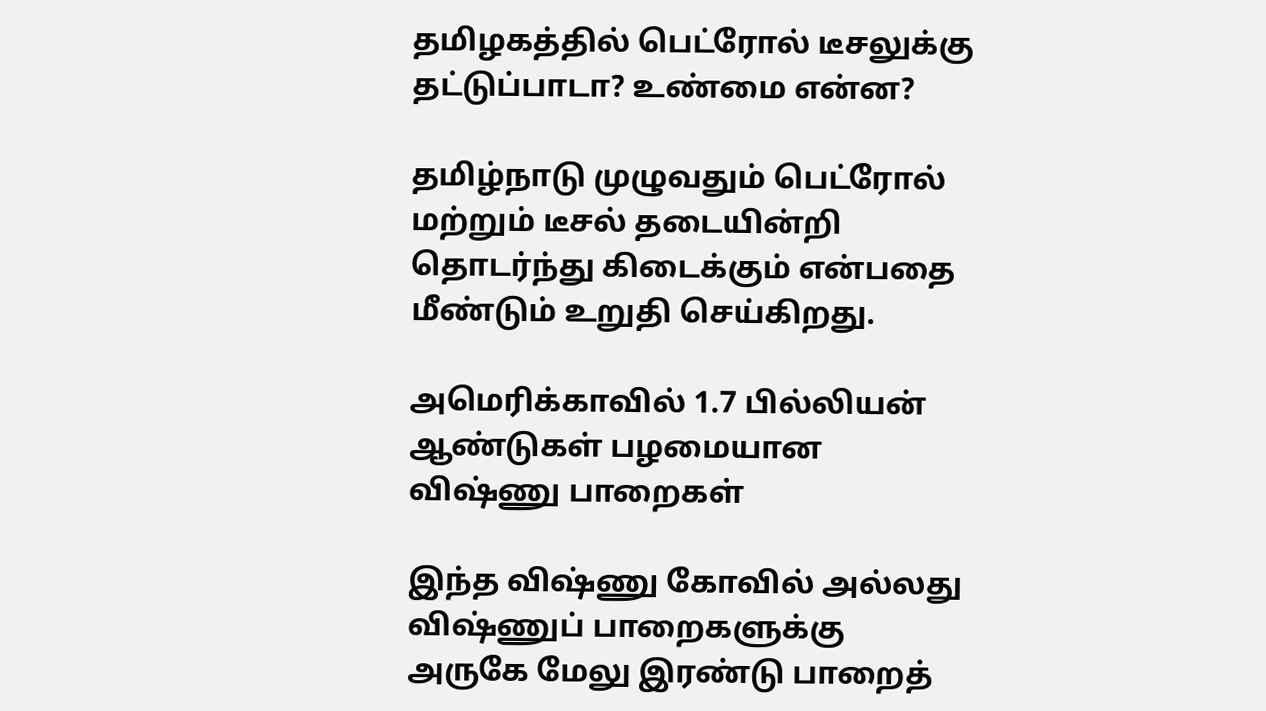தமிழகத்தில் பெட்ரோல் டீசலுக்கு தட்டுப்பாடா? உண்மை என்ன?

தமிழ்நாடு முழுவதும் பெட்ரோல் மற்றும் டீசல் தடையின்றி தொடர்ந்து கிடைக்கும் என்பதை மீண்டும் உறுதி செய்கிறது.

அமெரிக்காவில் 1.7 பில்லியன் ஆண்டுகள் பழமையான விஷ்ணு பாறைகள்

இந்த விஷ்ணு கோவில் அல்லது விஷ்ணுப் பாறைகளுக்கு அருகே மேலு இரண்டு பாறைத்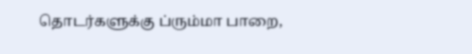தொடர்களுக்கு ப்ரும்மா பாறை,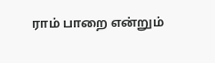ராம் பாறை என்றும்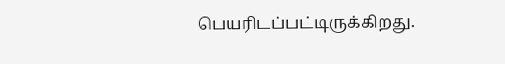பெயரிடப்பட்டிருக்கிறது.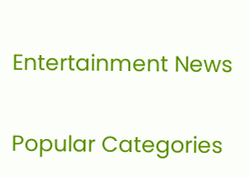Entertainment News

Popular Categories